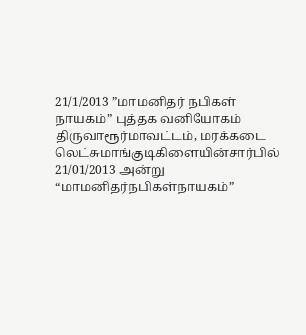21/1/2013 ”மாமனிதர் நபிகள் நாயகம்” புத்தக வனியோகம்
திருவாரூர்மாவட்டம், மரக்கடை லெட்சுமாங்குடிகிளையின்சார்பில் 21/01/2013 அன்று “மாமனிதர்நபிகள்நாயகம்”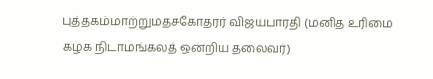புத்தகம்மாற்றுமதசகோதரர் விஜயபாரதி (மனித உரிமை
கழக நிடாமங்கலத் ஒன்றிய தலைவர்)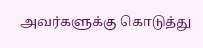அவர்களுக்கு கொடுத்து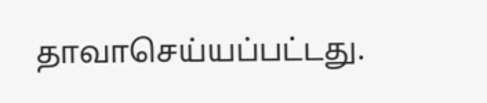தாவாசெய்யப்பட்டது.